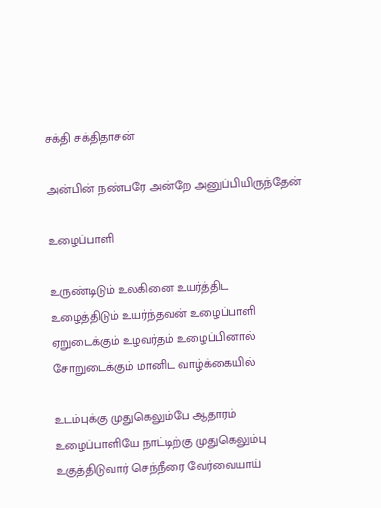சக்தி சக்திதாசன்

அன்பின் நண்பரே அன்றே அனுப்பியிருந்தேன்

உழைப்பாளி

உருண்டிடும் உலகினை உயர்த்திட
உழைத்திடும் உயர்ந்தவன் உழைப்பாளி
ஏறுடைக்கும் உழவர்தம் உழைப்பினால்
சோறுடைக்கும் மானிட வாழ்க்கையில்

உடம்புக்கு முதுகெலும்பே ஆதாரம்
உழைப்பாளியே நாட்டிற்கு முதுகெலும்பு
உகுத்திடுவார் செந்நீரை வேர்வையாய்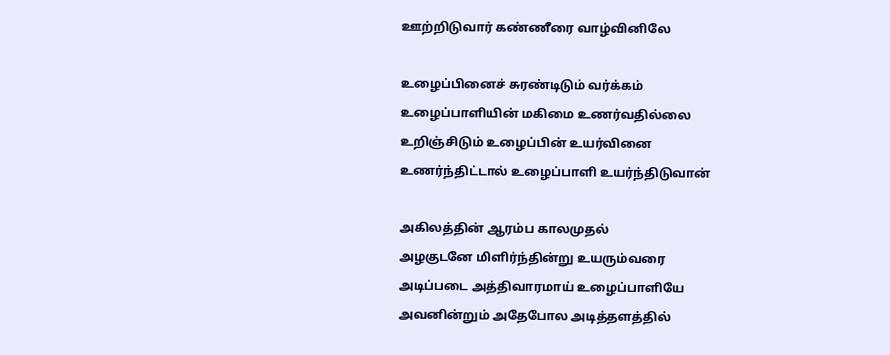ஊற்றிடுவார் கண்ணீரை வாழ்வினிலே

உழைப்பினைச் சுரண்டிடும் வர்க்கம்
உழைப்பாளியின் மகிமை உணர்வதில்லை
உறிஞ்சிடும் உழைப்பின் உயர்வினை
உணர்ந்திட்டால் உழைப்பாளி உயர்ந்திடுவான்

அகிலத்தின் ஆரம்ப காலமுதல்
அழகுடனே மிளிர்ந்தின்று உயரும்வரை
அடிப்படை அத்திவாரமாய் உழைப்பாளியே
அவனின்றும் அதேபோல அடித்தளத்தில்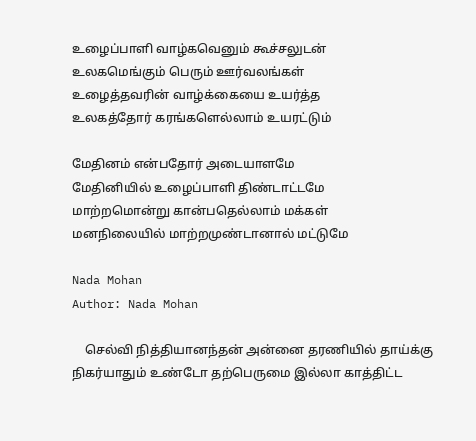உழைப்பாளி வாழ்கவெனும் கூச்சலுடன்
உலகமெங்கும் பெரும் ஊர்வலங்கள்
உழைத்தவரின் வாழ்க்கையை உயர்த்த
உலகத்தோர் கரங்களெல்லாம் உயரட்டும்

மேதினம் என்பதோர் அடையாளமே
மேதினியில் உழைப்பாளி திண்டாட்டமே
மாற்றமொன்று கான்பதெல்லாம் மக்கள்
மனநிலையில் மாற்றமுண்டானால் மட்டுமே

Nada Mohan
Author: Nada Mohan

    செல்வி நித்தியானந்தன் அன்னை தரணியில் தாய்க்கு நிகர்யாதும் உண்டோ தற்பெருமை இல்லா காத்திட்ட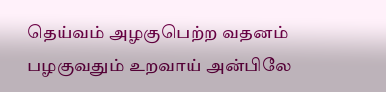தெய்வம் அழகுபெற்ற வதனம் பழகுவதும் உறவாய் அன்பிலே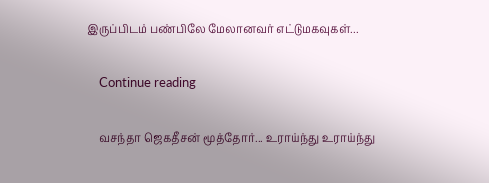இருப்பிடம் பண்பிலே மேலானவர் எட்டுமகவுகள்...

    Continue reading

    வசந்தா ஜெகதீசன் மூத்தோர்... உராய்ந்து உராய்ந்து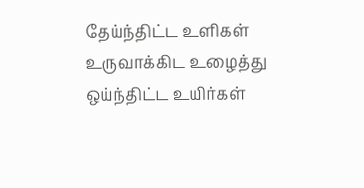தேய்ந்திட்ட உளிகள் உருவாக்கிட உழைத்து ஒய்ந்திட்ட உயிர்கள்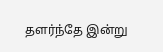தளர்ந்தே இன்று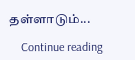தள்ளாடும்...

    Continue reading